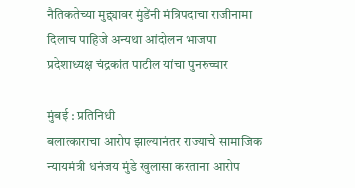नैतिकतेच्या मुद्द्यावर मुंडेंनी मंत्रिपदाचा राजीनामा दिलाच पाहिजे अन्यथा आंदोलन भाजपा प्रदेशाध्यक्ष ‌चंद्रकांत पाटील यांचा पुनरुच्चार

मुंबई : प्रतिनिधी
बलात्काराचा आरोप झाल्यानंतर राज्याचे सामाजिक न्यायमंत्री धनंजय मुंडे खुलासा करताना आरोप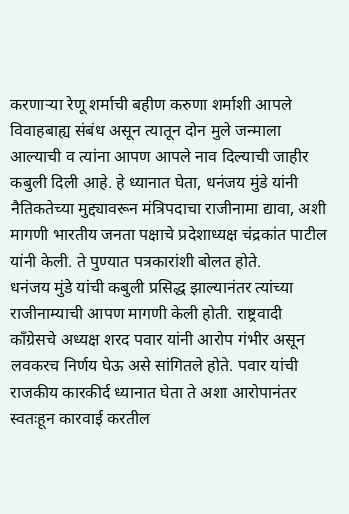करणाऱ्या रेणू शर्माची बहीण करुणा शर्माशी आपले विवाहबाह्य संबंध असून त्यातून दोन मुले जन्माला आल्याची व त्यांना आपण आपले नाव दिल्याची जाहीर कबुली दिली आहे. हे ध्यानात घेता, धनंजय मुंडे यांनी नैतिकतेच्या मुद्द्यावरून मंत्रिपदाचा राजीनामा द्यावा, अशी मागणी भारतीय जनता पक्षाचे प्रदेशाध्यक्ष चंद्रकांत पाटील यांनी केली‌. ते पुण्यात पत्रकारांशी बोलत होते.
धनंजय मुंडे यांची कबुली प्रसिद्ध झाल्यानंतर त्यांच्या राजीनाम्याची आपण मागणी केली होती. राष्ट्रवादी काँग्रेसचे अध्यक्ष शरद पवार यांनी आरोप गंभीर असून लवकरच निर्णय घेऊ असे सांगितले होते. पवार यांची राजकीय कारकीर्द ध्यानात घेता ते अशा आरोपानंतर स्वतःहून कारवाई करतील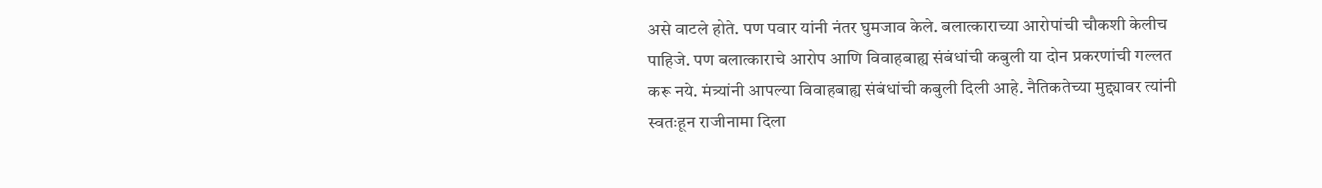असे वाटले होते. पण पवार यांनी नंतर घुमजाव केले. बलात्काराच्या आरोपांची चौकशी केलीच पाहिजे. पण बलात्काराचे आरोप आणि विवाहबाह्य संबंधांची कबुली या दोन प्रकरणांची गल्लत करू नये. मंत्र्यांनी आपल्या विवाहबाह्य संबंधांची कबुली दिली आहे. नैतिकतेच्या मुद्द्यावर त्यांनी स्वतःहून राजीनामा दिला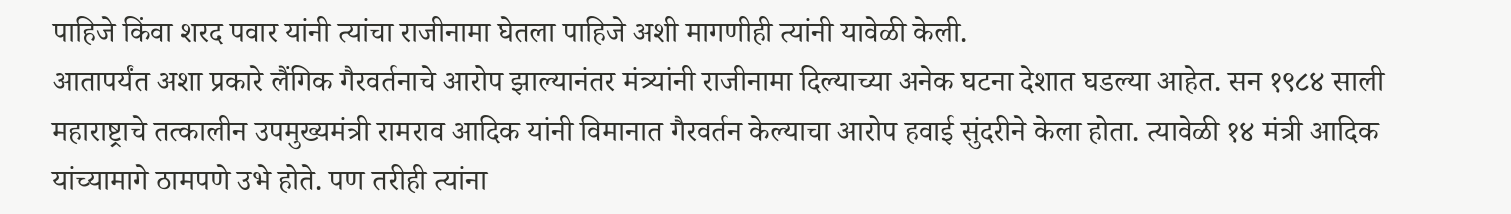पाहिजे किंवा शरद पवार यांनी त्यांचा राजीनामा घेतला पाहिजे अशी मागणीही त्यांनी यावेळी केली.
आतापर्यंत अशा प्रकारे लैंगिक गैरवर्तनाचे आरोप झाल्यानंतर मंत्र्यांनी राजीनामा दिल्याच्या अनेक घटना देशात घडल्या आहेत. सन १९८४ साली महाराष्ट्राचे तत्कालीन उपमुख्यमंत्री रामराव आदिक यांनी विमानात गैरवर्तन केल्याचा आरोप हवाई सुंदरीने केला होता. त्यावेळी १४ मंत्री आदिक यांच्यामागे ठामपणे उभे होते. पण तरीही त्यांना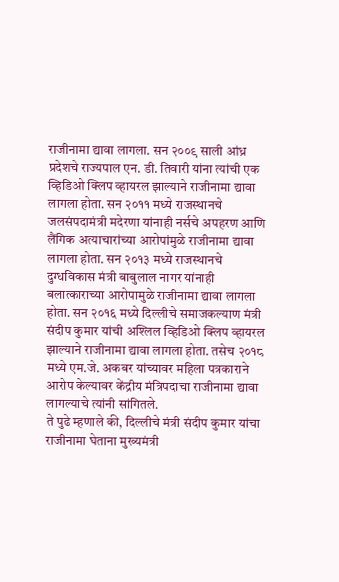राजीनामा द्यावा लागला. सन २००९ साली आंध्र प्रदेशचे राज्यपाल एन. डी. तिवारी यांना त्यांची एक व्हिडिओ क्लिप व्हायरल झाल्याने राजीनामा द्यावा लागला होता. सन २०११ मध्ये राजस्थानचे जलसंपदामंत्री मदेरणा यांनाही नर्सचे अपहरण आणि लैंगिक अत्याचारांच्या आरोपांमुळे राजीनामा द्यावा लागला होता. सन २०१३ मध्ये राजस्थानचे दुग्धविकास मंत्री बाबुलाल नागर यांनाही बलात्काराच्या आरोपामुळे राजीनामा द्यावा लागला होता. सन २०१६ मध्ये दिल्लीचे समाजकल्याण मंत्री संदीप कुमार यांची अश्लिल व्हिडिओ क्लिप व्हायरल झाल्याने राजीनामा द्यावा लागला होता. तसेच २०१८ मध्ये एम.जे. अकबर यांच्यावर महिला पत्रकाराने आरोप केल्यावर केंद्रीय मंत्रिपदाचा राजीनामा द्यावा लागल्याचे त्यांनी सांगितले.
ते पुढे म्हणाले की, दिल्लीचे मंत्री संदीप कुमार यांचा राजीनामा घेताना मुख्यमंत्री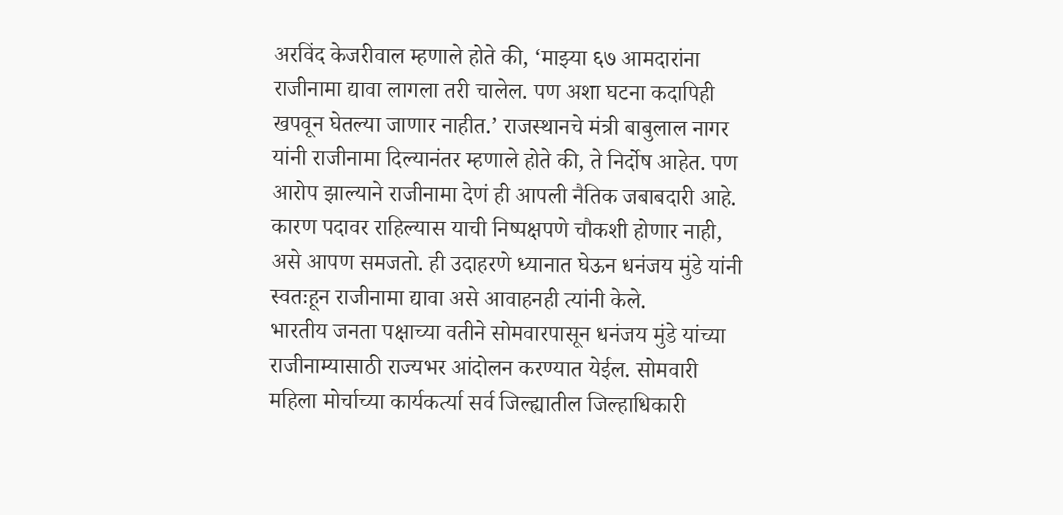अरविंद केजरीवाल म्हणाले होते की, ‘माझ्या ६७ आमदारांना राजीनामा द्यावा लागला तरी चालेल. पण अशा घटना कदापिही खपवून घेतल्या जाणार नाहीत.’ राजस्थानचे मंत्री बाबुलाल नागर यांनी राजीनामा दिल्यानंतर म्हणाले होते की, ते निर्दोष आहेत. पण आरोप झाल्याने राजीनामा देणं ही आपली नैतिक जबाबदारी आहे. कारण पदावर राहिल्यास याची निष्पक्षपणे चौकशी होणार नाही, असे आपण समजतो. ही उदाहरणे ध्यानात घेऊन धनंजय मुंडे यांनी स्वतःहून राजीनामा द्यावा असे आवाहनही त्यांनी केले.
भारतीय जनता पक्षाच्या वतीने सोमवारपासून धनंजय मुंडे यांच्या राजीनाम्यासाठी राज्यभर आंदोलन करण्यात येईल. सोमवारी महिला मोर्चाच्या कार्यकर्त्या सर्व जिल्ह्यातील जिल्हाधिकारी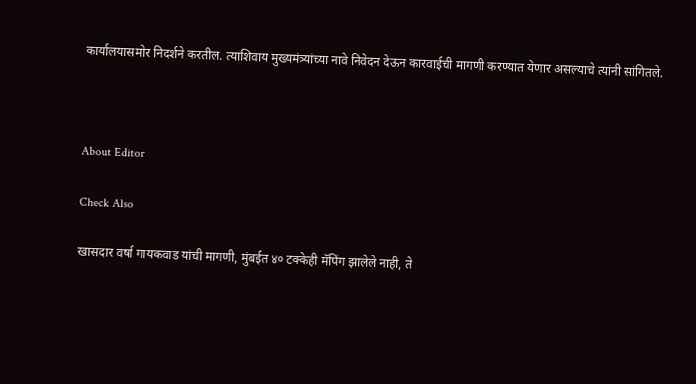कार्यालयासमोर निदर्शने करतील. त्याशिवाय मुख्यमंत्र्यांच्या नावे निवेदन देऊन कारवाईची मागणी करण्यात येणार असल्याचे त्यांनी सांगितले.



About Editor

Check Also

खासदार वर्षा गायकवाड यांची मागणी, मुंबईत ४० टक्केही मॅपिंग झालेले नाही, ते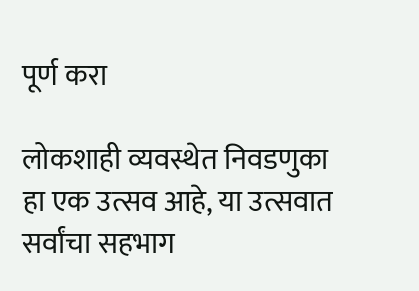पूर्ण करा

लोकशाही व्यवस्थेत निवडणुका हा एक उत्सव आहे, या उत्सवात सर्वांचा सहभाग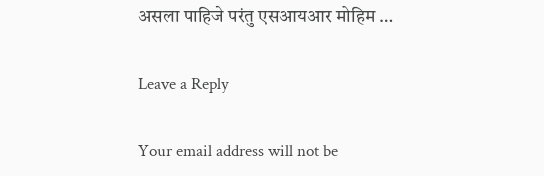असला पाहिजे परंतु एसआयआर मोहिम …

Leave a Reply

Your email address will not be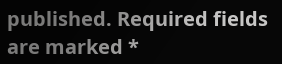published. Required fields are marked *